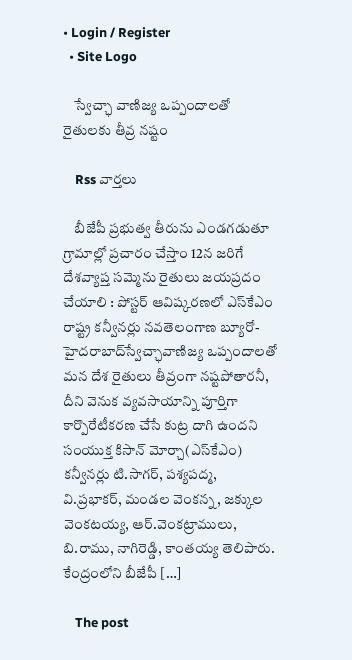• Login / Register
  • Site Logo

    స్వేచ్ఛా వాణిజ్య ఒప్పందాలతో రైతులకు తీవ్ర నష్టం

    Rss వార్తలు

    బీజేపీ ప్రభుత్వ తీరును ఎండగడుతూ గ్రామాల్లో ప్రచారం చేస్తాం 12న జరిగే దేశవ్యాప్త సమ్మెను రైతులు జయప్రదం చేయాలి : పోస్టర్‌ ఆవిష్కరణలో ఎస్‌కేఎం రాష్ట్ర కన్వీనర్లు నవతెలంగాణ బ్యూరో-హైదరాబాద్‌స్వేచ్ఛావాణిజ్య ఒప్పందాలతో మన దేశ రైతులు తీవ్రంగా నష్టపోతారనీ, దీని వెనుక వ్యవసాయాన్ని పూర్తిగా కార్పొరేటీకరణ చేసే కుట్ర దాగి ఉందని సంయుక్త కిసాన్‌ మోర్చా(ఎస్‌కేఎం) కన్వీనర్లు టి.సాగర్‌, పశ్యపద్మ, వి.ప్రభాకర్‌, మండల వెంకన్న, జక్కుల వెంకటయ్య, ఆర్‌.వెంకట్రాములు, బి.రాము, నాగిరెడ్డి, కాంతయ్య తెలిపారు. కేంద్రంలోని బీజేపీ […]

    The post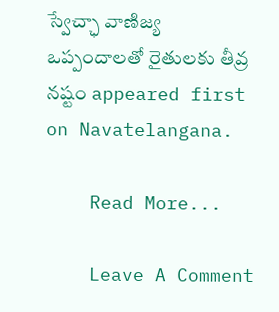స్వేచ్ఛా వాణిజ్య ఒప్పందాలతో రైతులకు తీవ్ర నష్టం appeared first on Navatelangana.

    Read More...

    Leave A Comment